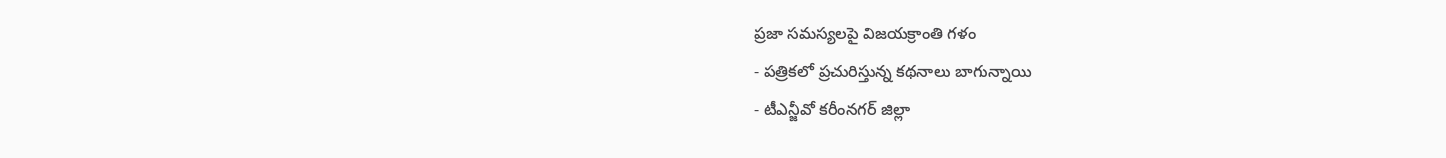ప్రజా సమస్యలపై విజయక్రాంతి గళం
- పత్రికలో ప్రచురిస్తున్న కథనాలు బాగున్నాయి
- టీఎన్జీవో కరీంనగర్ జిల్లా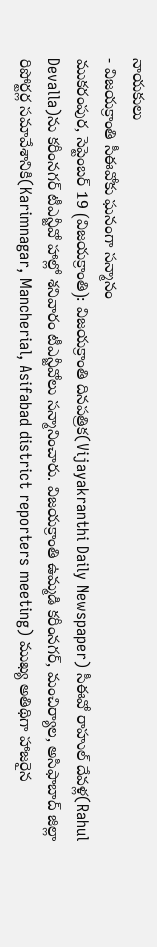నాయకులు
- విజయక్రాంతి సీఈవోకు ఘనంగా సన్మానం
ముకరంపుర, సెప్టెంబర్ 19 (విజయక్రాంతి): విజయక్రాంతి దినపత్రిక(Vijayakranthi Daily Newspaper) సీఈవో రాహుల్ దేవళ్ల(Rahul Devalla)ను కరీంనగర్ టీఎన్జీవో హాల్లో శనివారం టీఎన్జీవోలు సన్మానించారు. విజయక్రాంతి ఉమ్మడి కరీంనగర్, మంచిర్యాల, అసిఫాబాద్ జిల్లా రిపోర్టర్ల సమావేశానికి(Karimnagar, Mancherial, Asifabad district reporters meeting) ముఖ్య అతిథిగా హాజరైన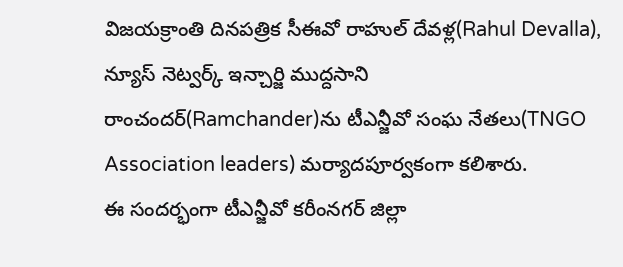విజయక్రాంతి దినపత్రిక సీఈవో రాహుల్ దేవళ్ల(Rahul Devalla), న్యూస్ నెట్వర్క్ ఇన్చార్జి ముద్దసాని రాంచందర్(Ramchander)ను టీఎన్జీవో సంఘ నేతలు(TNGO Association leaders) మర్యాదపూర్వకంగా కలిశారు.
ఈ సందర్భంగా టీఎన్జీవో కరీంనగర్ జిల్లా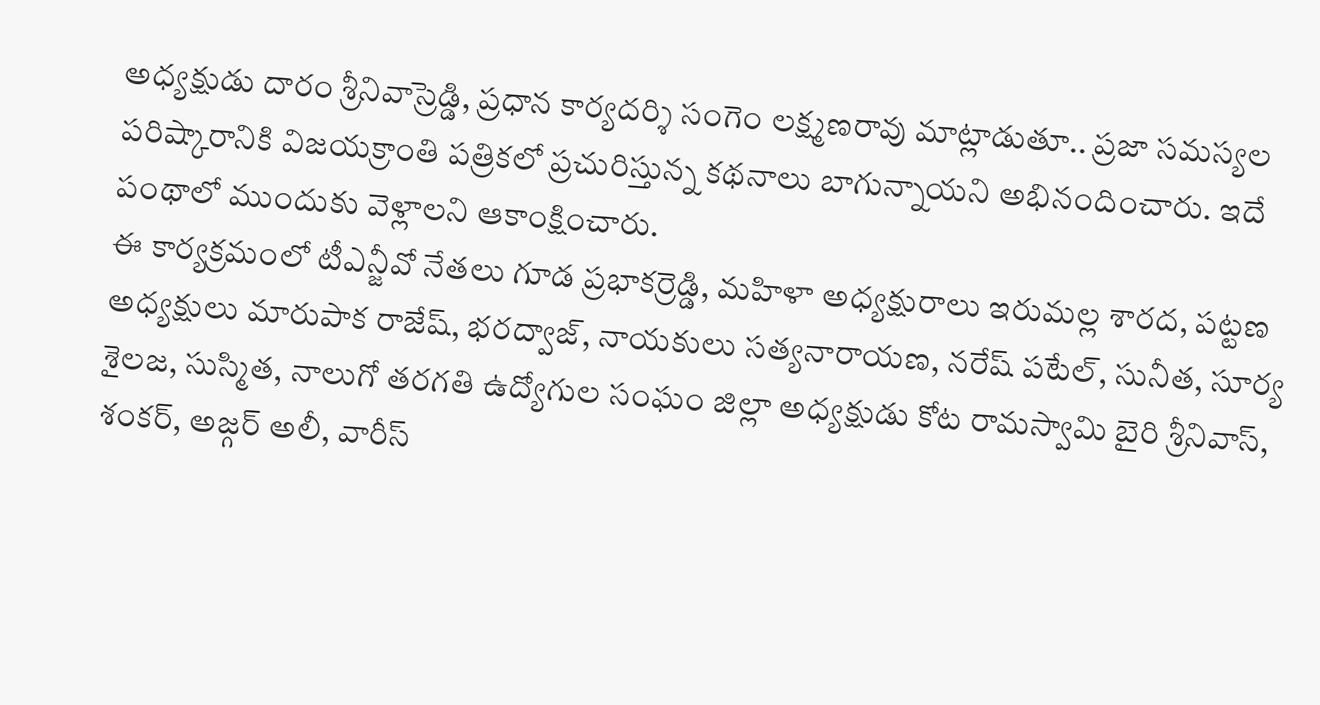అధ్యక్షుడు దారం శ్రీనివాస్రెడ్డి, ప్రధాన కార్యదర్శి సంగెం లక్ష్మణరావు మాట్లాడుతూ.. ప్రజా సమస్యల పరిష్కారానికి విజయక్రాంతి పత్రికలో ప్రచురిస్తున్న కథనాలు బాగున్నాయని అభినందించారు. ఇదే పంథాలో ముందుకు వెళ్లాలని ఆకాంక్షించారు.
ఈ కార్యక్రమంలో టీఎన్జీవో నేతలు గూడ ప్రభాకర్రెడ్డి, మహిళా అధ్యక్షురాలు ఇరుమల్ల శారద, పట్టణ అధ్యక్షులు మారుపాక రాజేష్, భరద్వాజ్, నాయకులు సత్యనారాయణ, నరేష్ పటేల్, సునీత, సూర్య శైలజ, సుస్మిత, నాలుగో తరగతి ఉద్యోగుల సంఘం జిల్లా అధ్యక్షుడు కోట రామస్వామి బైరి శ్రీనివాస్, శంకర్, అజ్గర్ అలీ, వారీస్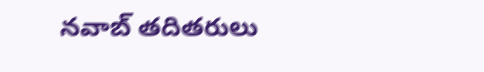నవాబ్ తదితరులు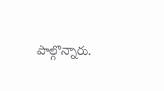పాల్గొన్నారు.